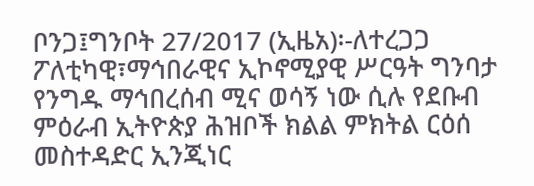ቦንጋ፤ግንቦት 27/2017 (ኢዜአ)፡-ለተረጋጋ ፖለቲካዊ፣ማኅበራዊና ኢኮኖሚያዊ ሥርዓት ግንባታ የንግዱ ማኅበረሰብ ሚና ወሳኝ ነው ሲሉ የደቡብ ምዕራብ ኢትዮጵያ ሕዝቦች ክልል ምክትል ርዕሰ መስተዳድር ኢንጂነር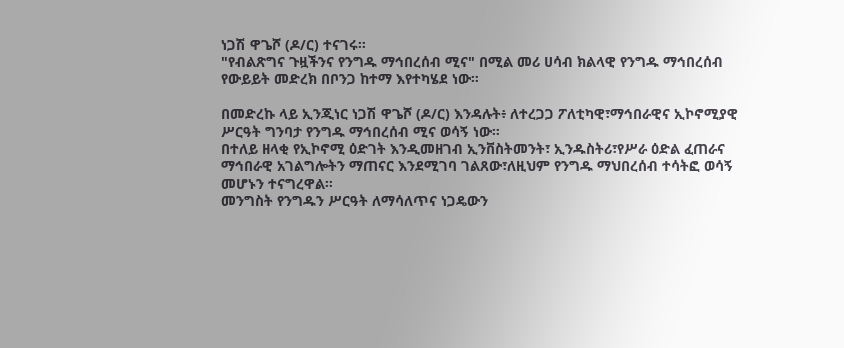ነጋሽ ዋጌሾ (ዶ/ር) ተናገሩ።
"የብልጽግና ጉዟችንና የንግዱ ማኅበረሰብ ሚና" በሚል መሪ ሀሳብ ክልላዊ የንግዱ ማኅበረሰብ የውይይት መድረክ በቦንጋ ከተማ እየተካሄደ ነው።

በመድረኩ ላይ ኢንጂነር ነጋሽ ዋጌሾ (ዶ/ር) እንዳሉት፥ ለተረጋጋ ፖለቲካዊ፣ማኅበራዊና ኢኮኖሚያዊ ሥርዓት ግንባታ የንግዱ ማኅበረሰብ ሚና ወሳኝ ነው።
በተለይ ዘላቂ የኢኮኖሚ ዕድገት እንዲመዘገብ ኢንቨስትመንት፣ ኢንዱስትሪ፣የሥራ ዕድል ፈጠራና ማኅበራዊ አገልግሎትን ማጠናር እንደሚገባ ገልጸው፣ለዚህም የንግዱ ማህበረሰብ ተሳትፎ ወሳኝ መሆኑን ተናግረዋል።
መንግስት የንግዱን ሥርዓት ለማሳለጥና ነጋዴውን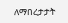ለማበረታታት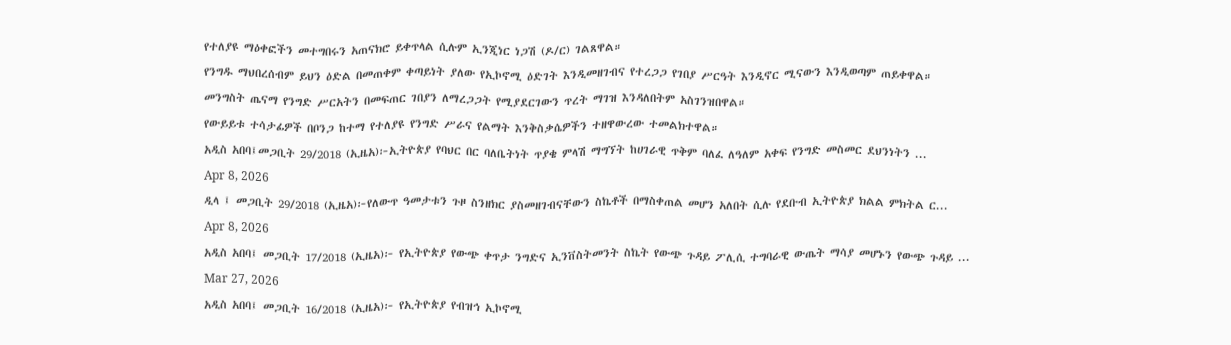የተለያዩ ማዕቀፎችን መተግበሩን አጠናክሮ ይቀጥላል ሲሉም ኢንጂነር ነጋሽ (ዶ/ር) ገልጸዋል።
የንግዱ ማህበረሰብም ይህን ዕድል በመጠቀም ቀጣይነት ያለው የኢኮኖሚ ዕድገት እንዲመዘገብና የተረጋጋ የገበያ ሥርዓት እንዲኖር ሚናውን እንዲወጣም ጠይቀዋል።
መንግስት ጤናማ የንግድ ሥርአትን በመፍጠር ገበያን ለማረጋጋት የሚያደርገውን ጥረት ማገዝ እንዳለበትም አስገንዝበዋል።
የውይይቱ ተሳታፊዎች በቦንጋ ከተማ የተለያዩ የንግድ ሥራና የልማት እንቅስቃሴዎችን ተዘዋውረው ተመልክተዋል።
አዲስ አበባ፤መጋቢት 29/2018 (ኢዜአ)፦ኢትዮጵያ የባህር በር ባለቤትነት ጥያቄ ምላሽ ማግኘት ከሀገራዊ ጥቅም ባለፈ ለዓለም አቀፍ የንግድ መስመር ደህንነትን ...
Apr 8, 2026
ዲላ ፤ መጋቢት 29/2018 (ኢዜአ)፦የለውጥ ዓመታቱን ጉዞ ስንዘክር ያስመዘገብናቸውን ስኬቶች በማስቀጠል መሆን አለበት ሲሉ የደቡብ ኢትዮጵያ ክልል ምክትል ር...
Apr 8, 2026
አዲስ አበባ፤ መጋቢት 17/2018 (ኢዜአ)፦ የኢትዮጵያ የውጭ ቀጥታ ንግድና ኢንቨስትመንት ስኬት የውጭ ጉዳይ ፖሊሲ ተግባራዊ ውጤት ማሳያ መሆኑን የውጭ ጉዳይ ...
Mar 27, 2026
አዲስ አበባ፤ መጋቢት 16/2018 (ኢዜአ)፦ የኢትዮጵያ የብዝኅ ኢኮኖሚ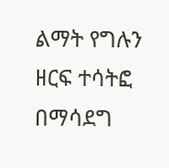ልማት የግሉን ዘርፍ ተሳትፎ በማሳደግ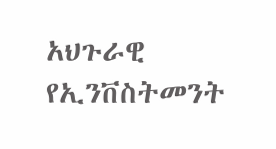አህጉራዊ የኢንቨስትመንት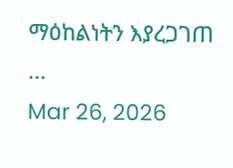ማዕከልነትን እያረጋገጠ ...
Mar 26, 2026